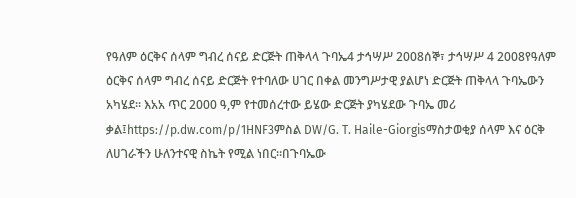የዓለም ዕርቅና ሰላም ግብረ ሰናይ ድርጅት ጠቅላላ ጉባኤ4 ታኅሣሥ 2008ሰኞ፣ ታኅሣሥ 4 2008የዓለም ዕርቅና ሰላም ግብረ ሰናይ ድርጅት የተባለው ሀገር በቀል መንግሥታዊ ያልሆነ ድርጅት ጠቅላላ ጉባኤውን አካሄደ። እአአ ጥር 2000 ዓ,ም የተመሰረተው ይሄው ድርጅት ያካሄደው ጉባኤ መሪ ቃል፤https://p.dw.com/p/1HNF3ምስል DW/G. T. Haile-Giorgisማስታወቂያ ሰላም እና ዕርቅ ለሀገራችን ሁለንተናዊ ስኬት የሚል ነበር።በጉባኤው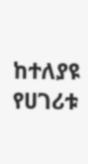ከተለያዩ የሀገሪቱ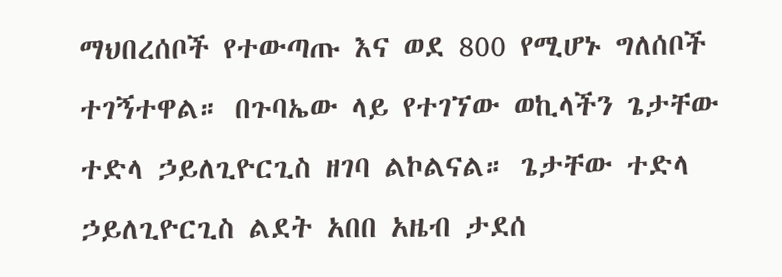ማህበረሰቦች የተውጣጡ እና ወደ 800 የሚሆኑ ግለሰቦች ተገኝተዋል። በጉባኤው ላይ የተገኘው ወኪላችን ጌታቸው ተድላ ኃይለጊዮርጊስ ዘገባ ልኮልናል። ጌታቸው ተድላ ኃይለጊዮርጊስ ልደት አበበ አዜብ ታደሰ